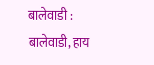बालेवाडी :
बालेवाडी, हाय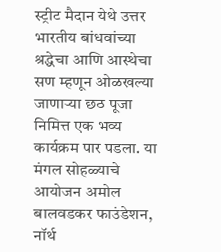स्ट्रीट मैदान येथे उत्तर भारतीय बांधवांच्या श्रद्धेचा आणि आस्थेचा सण म्हणून ओळखल्या जाणाऱ्या छठ पूजा निमित्त एक भव्य कार्यक्रम पार पडला. या मंगल सोहळ्याचे आयोजन अमोल बालवडकर फाउंडेशन, नॉर्थ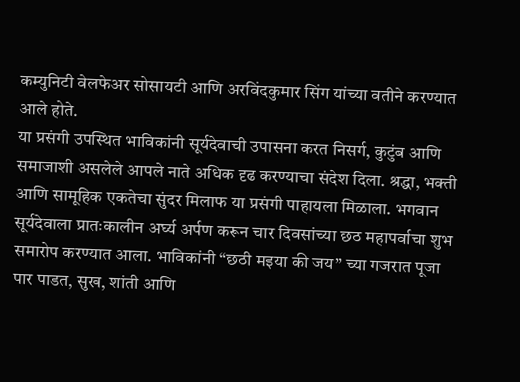कम्युनिटी वेलफेअर सोसायटी आणि अरविंदकुमार सिंग यांच्या वतीने करण्यात आले होते.
या प्रसंगी उपस्थित भाविकांनी सूर्यदेवाची उपासना करत निसर्ग, कुटुंब आणि समाजाशी असलेले आपले नाते अधिक दृढ करण्याचा संदेश दिला. श्रद्धा, भक्ती आणि सामूहिक एकतेचा सुंदर मिलाफ या प्रसंगी पाहायला मिळाला. भगवान सूर्यदेवाला प्रातःकालीन अर्घ्य अर्पण करून चार दिवसांच्या छठ महापर्वाचा शुभ समारोप करण्यात आला. भाविकांनी “छठी मइया की जय” च्या गजरात पूजा पार पाडत, सुख, शांती आणि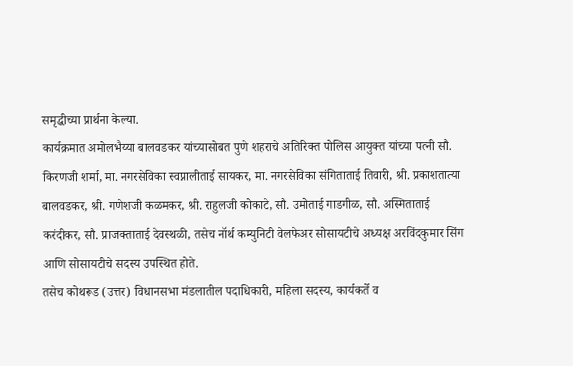समृद्धीच्या प्रार्थना केल्या.
कार्यक्रमात अमोलभैय्या बालवडकर यांच्यासोबत पुणे शहराचे अतिरिक्त पोलिस आयुक्त यांच्या पत्नी सौ. किरणजी शर्मा, मा. नगरसेविका स्वप्नालीताई सायकर, मा. नगरसेविका संगिताताई तिवारी, श्री. प्रकाशतात्या बालवडकर, श्री. गणेशजी कळमकर, श्री. राहुलजी कोकाटे, सौ. उमोताई गाडगीळ, सौ. अस्मिताताई करंदीकर, सौ. प्राजक्ताताई देवस्थळी, तसेच नॉर्थ कम्युनिटी वेलफेअर सोसायटीचे अध्यक्ष अरविंदकुमार सिंग आणि सोसायटीचे सदस्य उपस्थित होते.
तसेच कोथरूड (उत्तर) विधानसभा मंडलातील पदाधिकारी, महिला सदस्य, कार्यकर्ते व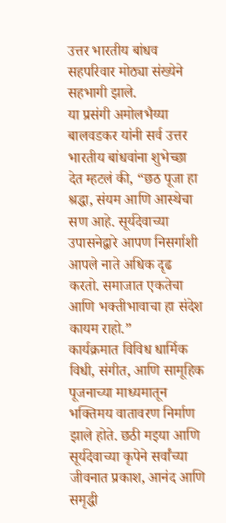उत्तर भारतीय बांधव सहपरिवार मोठ्या संख्येने सहभागी झाले.
या प्रसंगी अमोलभैय्या बालवडकर यांनी सर्व उत्तर भारतीय बांधवांना शुभेच्छा देत म्हटलं की, “छठ पूजा हा श्रद्धा, संयम आणि आस्थेचा सण आहे. सूर्यदेवाच्या उपासनेद्वारे आपण निसर्गाशी आपले नाते अधिक दृढ करतो. समाजात एकतेचा आणि भक्तीभावाचा हा संदेश कायम राहो.”
कार्यक्रमात विविध धार्मिक विधी, संगीत, आणि सामूहिक पूजनाच्या माध्यमातून भक्तिमय वातावरण निर्माण झाले होते. छठी मइया आणि सूर्यदेवाच्या कृपेने सर्वांच्या जीवनात प्रकाश, आनंद आणि समृद्धी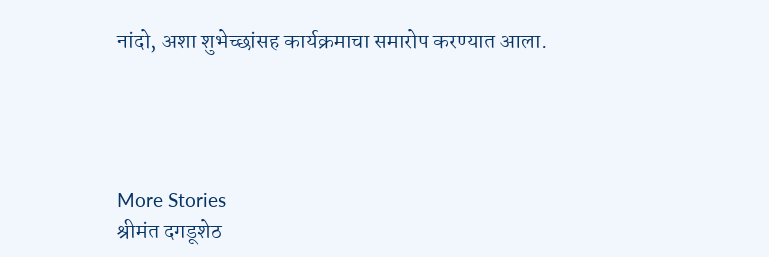नांदो, अशा शुभेच्छांसह कार्यक्रमाचा समारोप करण्यात आला.




More Stories
श्रीमंत दगडूशेठ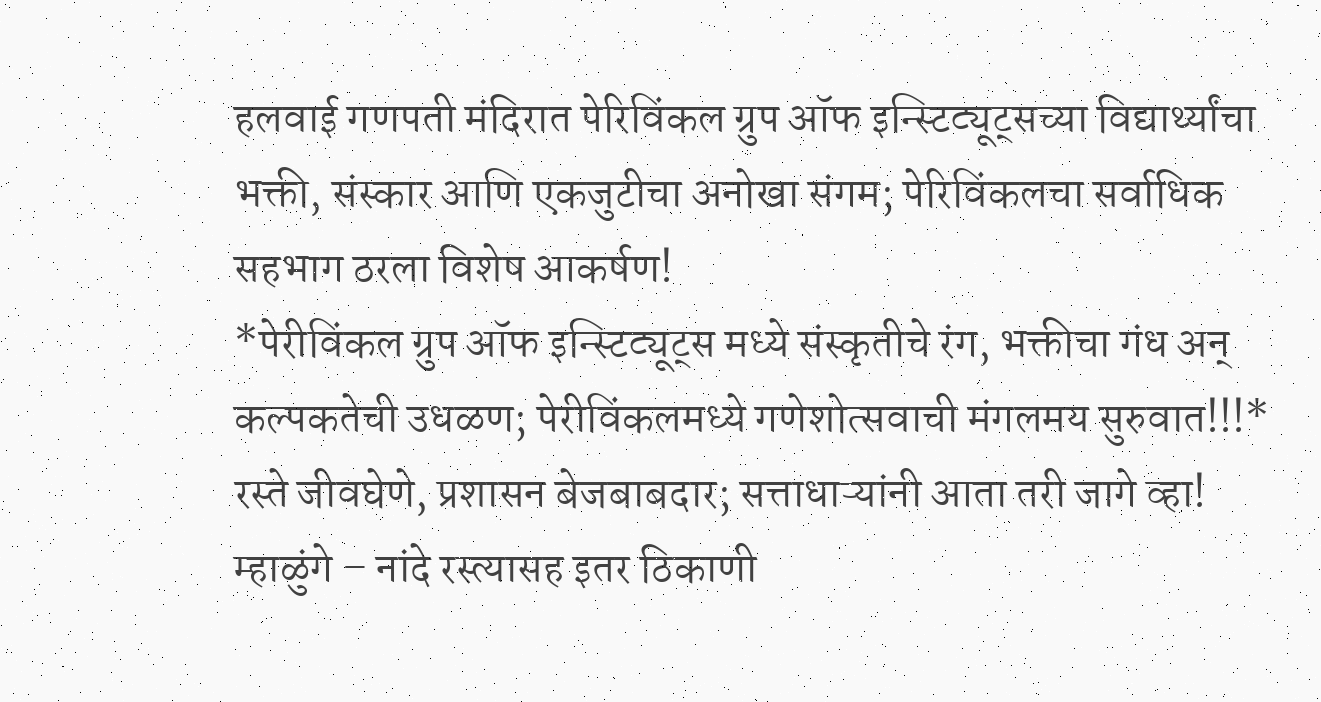हलवाई गणपती मंदिरात पेरिविंकल ग्रुप ऑफ इन्स्टिट्यूट्सच्या विद्यार्थ्यांचा भक्ती, संस्कार आणि एकजुटीचा अनोखा संगम; पेरिविंकलचा सर्वाधिक सहभाग ठरला विशेष आकर्षण!
*पेरीविंकल ग्रुप ऑफ इन्स्टिट्यूट्स मध्ये संस्कृतीचे रंग, भक्तीचा गंध अन् कल्पकतेची उधळण; पेरीविंकलमध्ये गणेशोत्सवाची मंगलमय सुरुवात!!!*
रस्ते जीवघेणे, प्रशासन बेजबाबदार; सत्ताधाऱ्यांनी आता तरी जागे व्हा! म्हाळुंगे – नांदे रस्त्यासह इतर ठिकाणी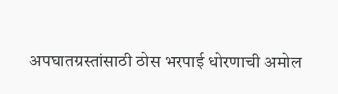अपघातग्रस्तांसाठी ठोस भरपाई धोरणाची अमोल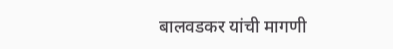बालवडकर यांची मागणी